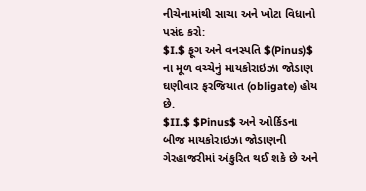નીચેનામાંથી સાચા અને ખોટા વિધાનો પસંદ કરો:
$I.$ ફૂગ અને વનસ્પતિ $(Pinus)$ ના મૂળ વચ્ચેનું માયકોરાઇઝા જોડાણ ઘણીવાર ફરજિયાત (obligate) હોય છે.
$II.$ $Pinus$ અને ઓર્કિડના બીજ માયકોરાઇઝા જોડાણની ગેરહાજરીમાં અંકુરિત થઈ શકે છે અને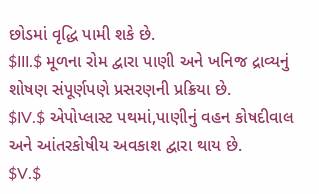છોડમાં વૃદ્ધિ પામી શકે છે.
$III.$ મૂળના રોમ દ્વારા પાણી અને ખનિજ દ્રાવ્યનું શોષણ સંપૂર્ણપણે પ્રસરણની પ્રક્રિયા છે.
$IV.$ એપોપ્લાસ્ટ પથમાં,પાણીનું વહન કોષદીવાલ અને આંતરકોષીય અવકાશ દ્વારા થાય છે.
$V.$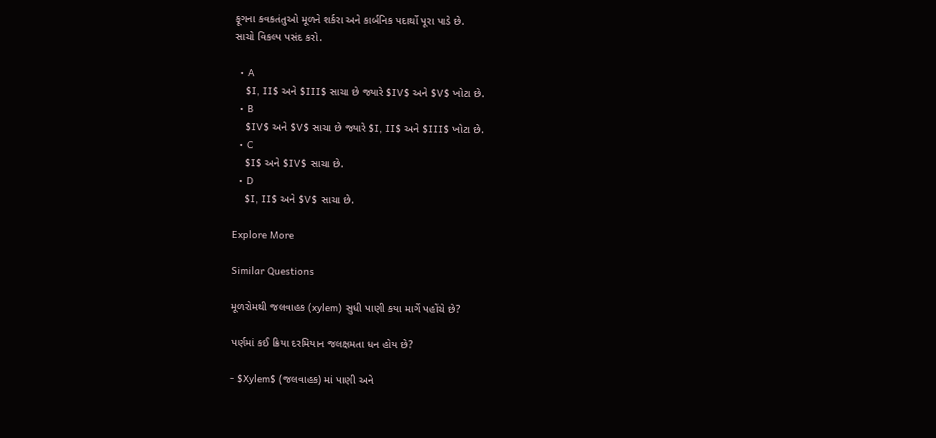ફૂગના કવકતંતુઓ મૂળને શર્કરા અને કાર્બનિક પદાર્થો પૂરા પાડે છે.
સાચો વિકલ્પ પસંદ કરો.

  • A
    $I, II$ અને $III$ સાચા છે જ્યારે $IV$ અને $V$ ખોટા છે.
  • B
    $IV$ અને $V$ સાચા છે જ્યારે $I, II$ અને $III$ ખોટા છે.
  • C
    $I$ અને $IV$ સાચા છે.
  • D
    $I, II$ અને $V$ સાચા છે.

Explore More

Similar Questions

મૂળરોમથી જલવાહક (xylem) સુધી પાણી કયા માર્ગે પહોંચે છે?

પર્ણમાં કઈ ક્રિયા દરમિયાન જલક્ષમતા ધન હોય છે?

- $Xylem$ (જલવાહક) માં પાણી અને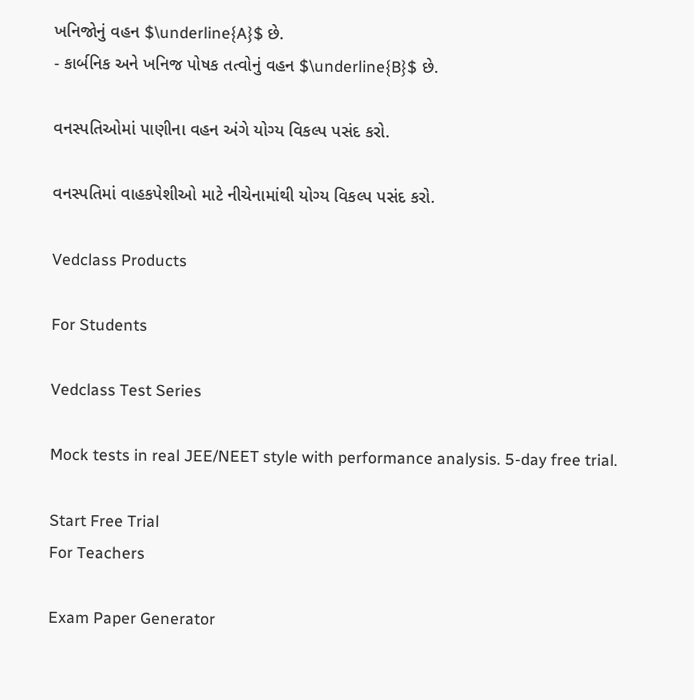ખનિજોનું વહન $\underline{A}$ છે.
- કાર્બનિક અને ખનિજ પોષક તત્વોનું વહન $\underline{B}$ છે.

વનસ્પતિઓમાં પાણીના વહન અંગે યોગ્ય વિકલ્પ પસંદ કરો.

વનસ્પતિમાં વાહકપેશીઓ માટે નીચેનામાંથી યોગ્ય વિકલ્પ પસંદ કરો.

Vedclass Products

For Students

Vedclass Test Series

Mock tests in real JEE/NEET style with performance analysis. 5-day free trial.

Start Free Trial
For Teachers

Exam Paper Generator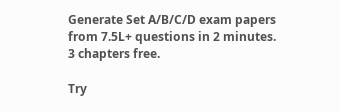Generate Set A/B/C/D exam papers from 7.5L+ questions in 2 minutes. 3 chapters free.

Try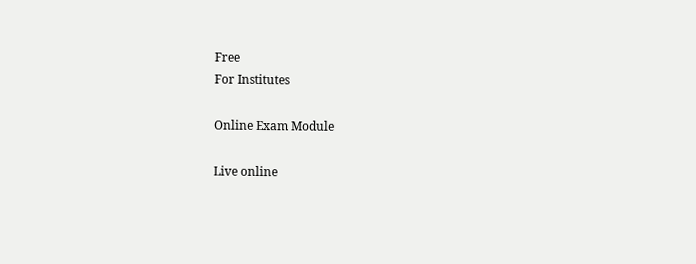Free
For Institutes

Online Exam Module

Live online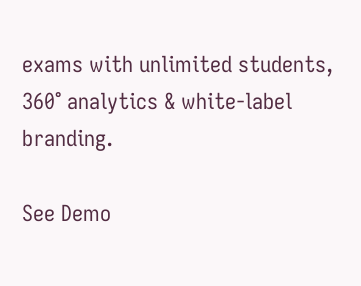exams with unlimited students, 360° analytics & white-label branding.

See Demo